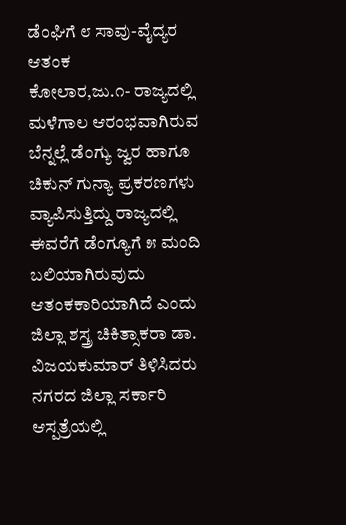ಡೆಂಘಿಗೆ ೮ ಸಾವು-ವೈದ್ಯರ ಆತಂಕ
ಕೋಲಾರ,ಜು.೧- ರಾಜ್ಯದಲ್ಲಿ ಮಳೆಗಾಲ ಆರಂಭವಾಗಿರುವ ಬೆನ್ನಲ್ಲೆ ಡೆಂಗ್ಯು ಜ್ವರ ಹಾಗೂ ಚಿಕುನ್ ಗುನ್ಯಾ ಪ್ರಕರಣಗಳು ವ್ಯಾಪಿಸುತ್ತಿದ್ದು ರಾಜ್ಯದಲ್ಲಿ ಈವರೆಗೆ ಡೆಂಗ್ಯೂಗೆ ೫ ಮಂದಿ ಬಲಿಯಾಗಿರುವುದು ಆತಂಕಕಾರಿಯಾಗಿದೆ ಎಂದು ಜಿಲ್ಲಾ ಶಸ್ತ್ರ ಚಿಕಿತ್ಸಾಕರಾ ಡಾ. ವಿಜಯಕುಮಾರ್ ತಿಳಿಸಿದರು
ನಗರದ ಜಿಲ್ಲಾ ಸರ್ಕಾರಿ ಆಸ್ಪತ್ರೆಯಲ್ಲಿ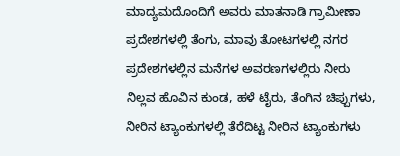ಮಾದ್ಯಮದೊಂದಿಗೆ ಅವರು ಮಾತನಾಡಿ ಗ್ರಾಮೀಣಾ ಪ್ರದೇಶಗಳಲ್ಲಿ ತೆಂಗು, ಮಾವು ತೋಟಗಳಲ್ಲಿ ನಗರ ಪ್ರದೇಶಗಳಲ್ಲಿನ ಮನೆಗಳ ಅವರಣಗಳಲ್ಲಿರು ನೀರು ನಿಲ್ಲವ ಹೊವಿನ ಕುಂಡ, ಹಳೆ ಟೈರು, ತೆಂಗಿನ ಚಿಪ್ಪುಗಳು, ನೀರಿನ ಟ್ಯಾಂಕುಗಳಲ್ಲಿ ತೆರೆದಿಟ್ಟ ನೀರಿನ ಟ್ಯಾಂಕುಗಳು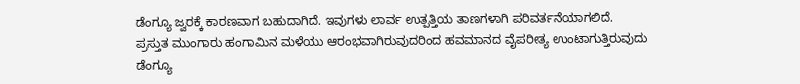ಡೆಂಗ್ಯೂ ಜ್ವರಕ್ಕೆ ಕಾರಣವಾಗ ಬಹುದಾಗಿದೆ. ಇವುಗಳು ಲಾರ್ವ ಉತ್ಪತ್ತಿಯ ತಾಣಗಳಾಗಿ ಪರಿವರ್ತನೆಯಾಗಲಿದೆ.
ಪ್ರಸ್ತುತ ಮುಂಗಾರು ಹಂಗಾಮಿನ ಮಳೆಯು ಆರಂಭವಾಗಿರುವುದರಿಂದ ಹವಮಾನದ ವೈಪರೀತ್ಯ ಉಂಟಾಗುತ್ತಿರುವುದು ಡೆಂಗ್ಯೂ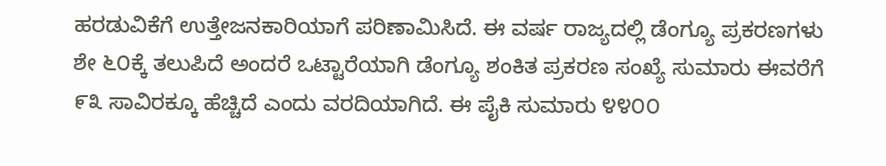ಹರಡುವಿಕೆಗೆ ಉತ್ತೇಜನಕಾರಿಯಾಗೆ ಪರಿಣಾಮಿಸಿದೆ. ಈ ವರ್ಷ ರಾಜ್ಯದಲ್ಲಿ ಡೆಂಗ್ಯೂ ಪ್ರಕರಣಗಳು ಶೇ ೬೦ಕ್ಕೆ ತಲುಪಿದೆ ಅಂದರೆ ಒಟ್ಟಾರೆಯಾಗಿ ಡೆಂಗ್ಯೂ ಶಂಕಿತ ಪ್ರಕರಣ ಸಂಖ್ಯೆ ಸುಮಾರು ಈವರೆಗೆ ೯೩ ಸಾವಿರಕ್ಕೂ ಹೆಚ್ಚಿದೆ ಎಂದು ವರದಿಯಾಗಿದೆ. ಈ ಪೈಕಿ ಸುಮಾರು ೪೪೦೦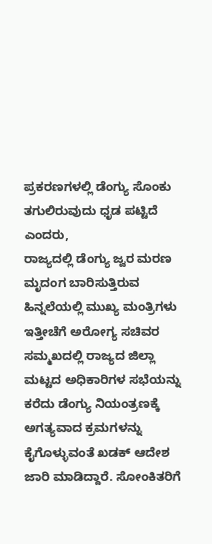ಪ್ರಕರಣಗಳಲ್ಲಿ ಡೆಂಗ್ಯು ಸೊಂಕು ತಗುಲಿರುವುದು ಧೃಡ ಪಟ್ಟಿದೆ ಎಂದರು,
ರಾಜ್ಯದಲ್ಲಿ ಡೆಂಗ್ಯು ಜ್ವರ ಮರಣ ಮೃದಂಗ ಬಾರಿಸುತ್ತಿರುವ ಹಿನ್ನಲೆಯಲ್ಲಿ ಮುಖ್ಯ ಮಂತ್ರಿಗಳು ಇತ್ತೀಚೆಗೆ ಅರೋಗ್ಯ ಸಚಿವರ ಸಮ್ಮಖದಲ್ಲಿ ರಾಜ್ಯದ ಜಿಲ್ಲಾ ಮಟ್ಟದ ಅಧಿಕಾರಿಗಳ ಸಭೆಯನ್ನು ಕರೆದು ಡೆಂಗ್ಯು ನಿಯಂತ್ರಣಕ್ಕೆ ಅಗತ್ಯವಾದ ಕ್ರಮಗಳನ್ನು ಕೈಗೊಳ್ಳುವಂತೆ ಖಡಕ್ ಆದೇಶ ಜಾರಿ ಮಾಡಿದ್ದಾರೆ. ಸೋಂಕಿತರಿಗೆ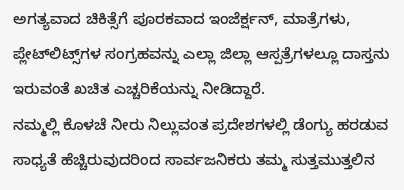ಅಗತ್ಯವಾದ ಚಿಕಿತ್ಸೆಗೆ ಪೂರಕವಾದ ಇಂಜೆರ್ಕ್ಷನ್, ಮಾತ್ರೆಗಳು, ಪ್ಲೇಟ್‌ಲಿಟ್ಸ್‌ಗಳ ಸಂಗ್ರಹವನ್ನು ಎಲ್ಲಾ ಜಿಲ್ಲಾ ಆಸ್ಪತ್ರೆಗಳಲ್ಲೂ ದಾಸ್ತನು ಇರುವಂತೆ ಖಚಿತ ಎಚ್ಚರಿಕೆಯನ್ನು ನೀಡಿದ್ದಾರೆ.
ನಮ್ಮಲ್ಲಿ ಕೊಳಚೆ ನೀರು ನಿಲ್ಲುವಂತ ಪ್ರದೇಶಗಳಲ್ಲಿ ಡೆಂಗ್ಯು ಹರಡುವ ಸಾಧ್ಯತೆ ಹೆಚ್ಚಿರುವುದರಿಂದ ಸಾರ್ವಜನಿಕರು ತಮ್ಮ ಸುತ್ತಮುತ್ತಲಿನ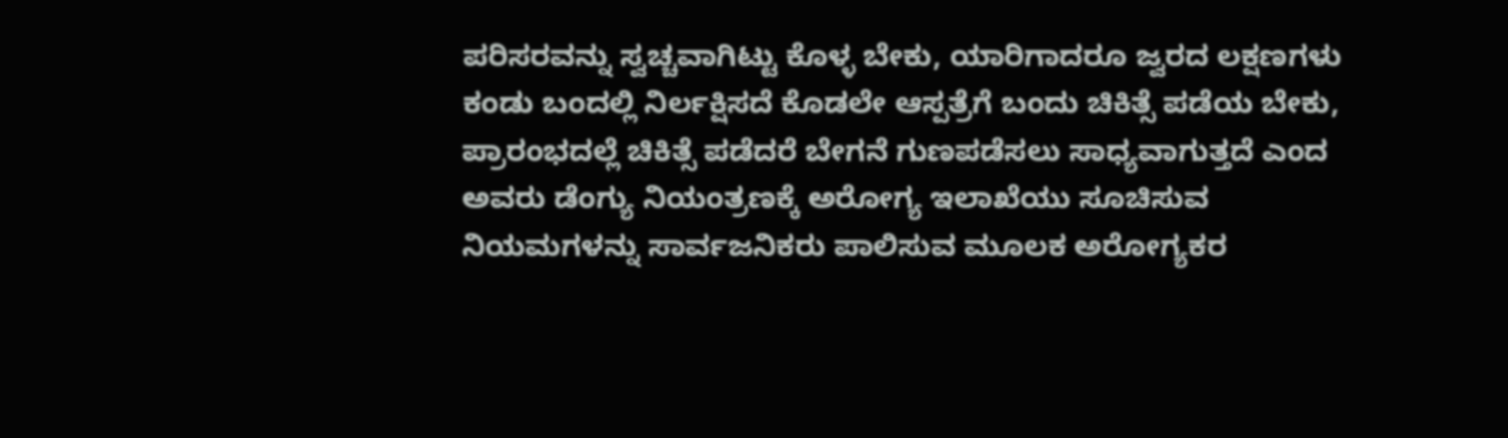ಪರಿಸರವನ್ನು ಸ್ವಚ್ಚವಾಗಿಟ್ಟು ಕೊಳ್ಳ ಬೇಕು, ಯಾರಿಗಾದರೂ ಜ್ವರದ ಲಕ್ಷಣಗಳು ಕಂಡು ಬಂದಲ್ಲಿ ನಿರ್ಲಕ್ಷಿಸದೆ ಕೊಡಲೇ ಆಸ್ಪತ್ರೆಗೆ ಬಂದು ಚಿಕಿತ್ಸೆ ಪಡೆಯ ಬೇಕು, ಪ್ರಾರಂಭದಲ್ಲೆ ಚಿಕಿತ್ಸೆ ಪಡೆದರೆ ಬೇಗನೆ ಗುಣಪಡೆಸಲು ಸಾಧ್ಯವಾಗುತ್ತದೆ ಎಂದ ಅವರು ಡೆಂಗ್ಯು ನಿಯಂತ್ರಣಕ್ಕೆ ಅರೋಗ್ಯ ಇಲಾಖೆಯು ಸೂಚಿಸುವ ನಿಯಮಗಳನ್ನು ಸಾರ್ವಜನಿಕರು ಪಾಲಿಸುವ ಮೂಲಕ ಅರೋಗ್ಯಕರ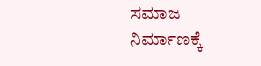ಸಮಾಜ ನಿರ್ಮಾಣಕ್ಕೆ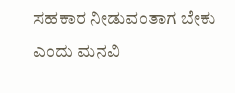ಸಹಕಾರ ನೀಡುವಂತಾಗ ಬೇಕು ಎಂದು ಮನವಿ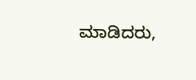ಮಾಡಿದರು,